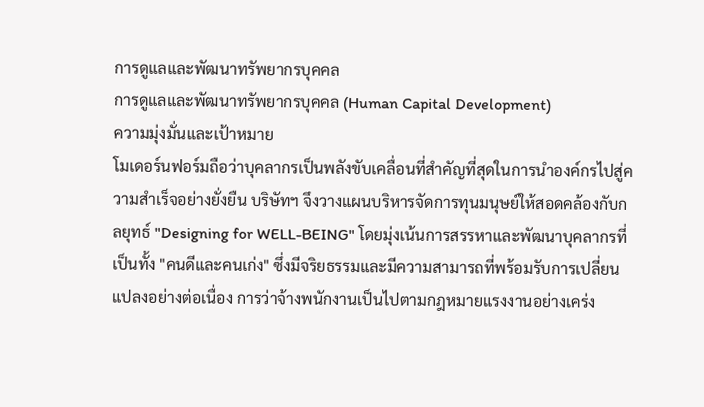การดูแลและพัฒนาทรัพยากรบุคคล
การดูแลและพัฒนาทรัพยากรบุคคล (Human Capital Development)
ความมุ่งมั่นและเป้าหมาย
โมเดอร์นฟอร์มถือว่าบุคลากรเป็นพลังขับเคลื่อนที่สำคัญที่สุดในการนำองค์กรไปสู่ความสำเร็จอย่างยั่งยืน บริษัทฯ จึงวางแผนบริหารจัดการทุนมนุษย์ให้สอดคล้องกับกลยุทธ์ "Designing for WELL-BEING" โดยมุ่งเน้นการสรรหาและพัฒนาบุคลากรที่เป็นทั้ง "คนดีและคนเก่ง" ซึ่งมีจริยธรรมและมีความสามารถที่พร้อมรับการเปลี่ยนแปลงอย่างต่อเนื่อง การว่าจ้างพนักงานเป็นไปตามกฎหมายแรงงานอย่างเคร่ง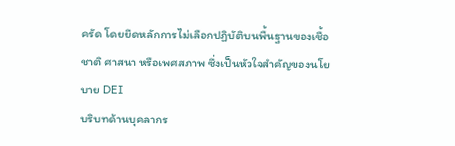ครัด โดยยึดหลักการไม่เลือกปฏิบัติบนพื้นฐานของเชื้อชาติ ศาสนา หรือเพศสภาพ ซึ่งเป็นหัวใจสำคัญของนโยบาย DEI
บริบทด้านบุคลากร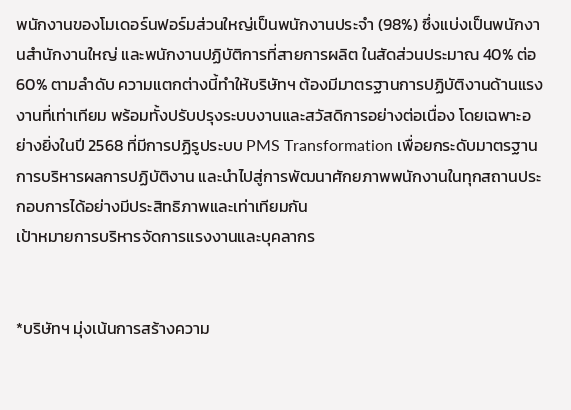พนักงานของโมเดอร์นฟอร์มส่วนใหญ่เป็นพนักงานประจำ (98%) ซึ่งแบ่งเป็นพนักงานสำนักงานใหญ่ และพนักงานปฏิบัติการที่สายการผลิต ในสัดส่วนประมาณ 40% ต่อ 60% ตามลำดับ ความแตกต่างนี้ทำให้บริษัทฯ ต้องมีมาตรฐานการปฏิบัติงานด้านแรงงานที่เท่าเทียม พร้อมทั้งปรับปรุงระบบงานและสวัสดิการอย่างต่อเนื่อง โดยเฉพาะอย่างยิ่งในปี 2568 ที่มีการปฏิรูประบบ PMS Transformation เพื่อยกระดับมาตรฐานการบริหารผลการปฏิบัติงาน และนำไปสู่การพัฒนาศักยภาพพนักงานในทุกสถานประกอบการได้อย่างมีประสิทธิภาพและเท่าเทียมกัน
เป้าหมายการบริหารจัดการแรงงานและบุคลากร


*บริษัทฯ มุ่งเน้นการสร้างความ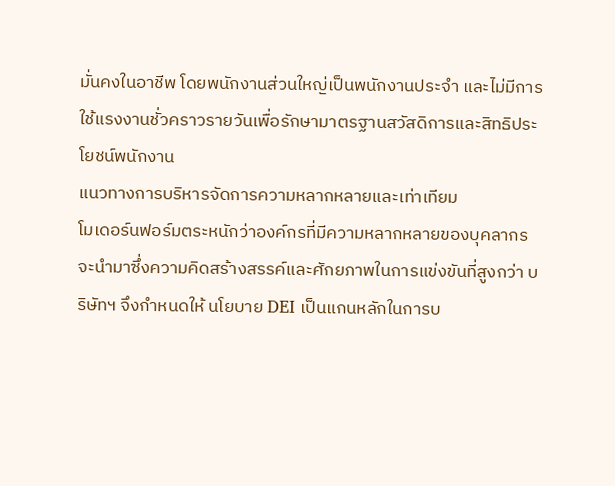มั่นคงในอาชีพ โดยพนักงานส่วนใหญ่เป็นพนักงานประจำ และไม่มีการใช้แรงงานชั่วคราวรายวันเพื่อรักษามาตรฐานสวัสดิการและสิทธิประโยชน์พนักงาน
แนวทางการบริหารจัดการความหลากหลายและเท่าเทียม
โมเดอร์นฟอร์มตระหนักว่าองค์กรที่มีความหลากหลายของบุคลากรจะนำมาซึ่งความคิดสร้างสรรค์และศักยภาพในการแข่งขันที่สูงกว่า บริษัทฯ จึงกำหนดให้ นโยบาย DEI เป็นแกนหลักในการบ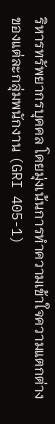ริหารทรัพยากรบุคคล โดยมุ่งเน้นการทำความเข้าใจความแตกต่างของแต่ละกลุ่มพนักงาน (GRI 405-1)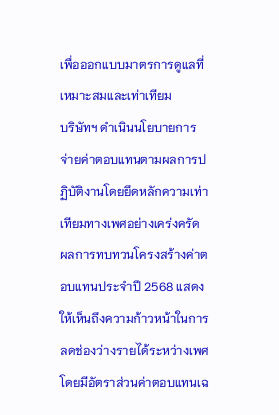เพื่อออกแบบมาตรการดูแลที่เหมาะสมและเท่าเทียม
บริษัทฯ ดำเนินนโยบายการจ่ายค่าตอบแทนตามผลการปฏิบัติงานโดยยึดหลักความเท่าเทียมทางเพศอย่างเคร่งครัด ผลการทบทวนโครงสร้างค่าตอบแทนประจำปี 2568 แสดงให้เห็นถึงความก้าวหน้าในการลดช่องว่างรายได้ระหว่างเพศ โดยมีอัตราส่วนค่าตอบแทนเฉ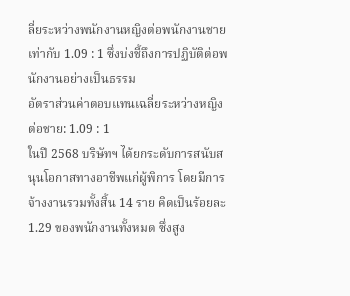ลี่ยระหว่างพนักงานหญิงต่อพนักงานชายเท่ากับ 1.09 : 1 ซึ่งบ่งชี้ถึงการปฏิบัติต่อพนักงานอย่างเป็นธรรม
อัตราส่วนค่าตอบแทนเฉลี่ยระหว่างหญิงต่อชาย: 1.09 : 1
ในปี 2568 บริษัทฯ ได้ยกระดับการสนับสนุนโอกาสทางอาชีพแก่ผู้พิการ โดยมีการจ้างงานรวมทั้งสิ้น 14 ราย คิดเป็นร้อยละ 1.29 ของพนักงานทั้งหมด ซึ่งสูง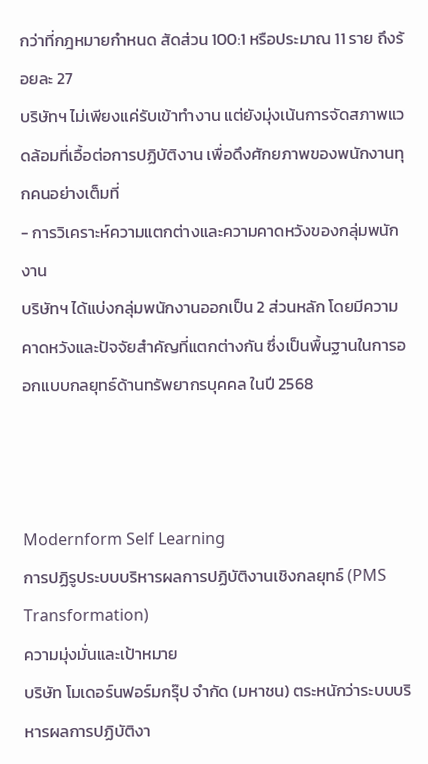กว่าที่กฎหมายกำหนด สัดส่วน 100:1 หรือประมาณ 11 ราย ถึงร้อยละ 27
บริษัทฯ ไม่เพียงแค่รับเข้าทำงาน แต่ยังมุ่งเน้นการจัดสภาพแวดล้อมที่เอื้อต่อการปฏิบัติงาน เพื่อดึงศักยภาพของพนักงานทุกคนอย่างเต็มที่
- การวิเคราะห์ความแตกต่างและความคาดหวังของกลุ่มพนักงาน
บริษัทฯ ได้แบ่งกลุ่มพนักงานออกเป็น 2 ส่วนหลัก โดยมีความคาดหวังและปัจจัยสำคัญที่แตกต่างกัน ซึ่งเป็นพื้นฐานในการออกแบบกลยุทธ์ด้านทรัพยากรบุคคล ในปี 2568



Modernform Self Learning
การปฏิรูประบบบริหารผลการปฏิบัติงานเชิงกลยุทธ์ (PMS Transformation)
ความมุ่งมั่นและเป้าหมาย
บริษัท โมเดอร์นฟอร์มกรุ๊ป จำกัด (มหาชน) ตระหนักว่าระบบบริหารผลการปฏิบัติงา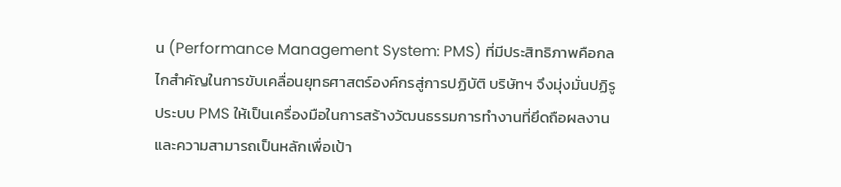น (Performance Management System: PMS) ที่มีประสิทธิภาพคือกลไกสำคัญในการขับเคลื่อนยุทธศาสตร์องค์กรสู่การปฏิบัติ บริษัทฯ จึงมุ่งมั่นปฏิรูประบบ PMS ให้เป็นเครื่องมือในการสร้างวัฒนธรรมการทำงานที่ยึดถือผลงานและความสามารถเป็นหลักเพื่อเป้า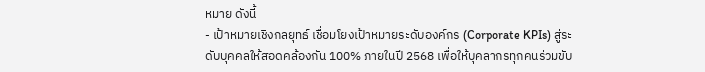หมาย ดังนี้
- เป้าหมายเชิงกลยุทธ์ เชื่อมโยงเป้าหมายระดับองค์กร (Corporate KPIs) สู่ระดับบุคคลให้สอดคล้องกัน 100% ภายในปี 2568 เพื่อให้บุคลากรทุกคนร่วมขับ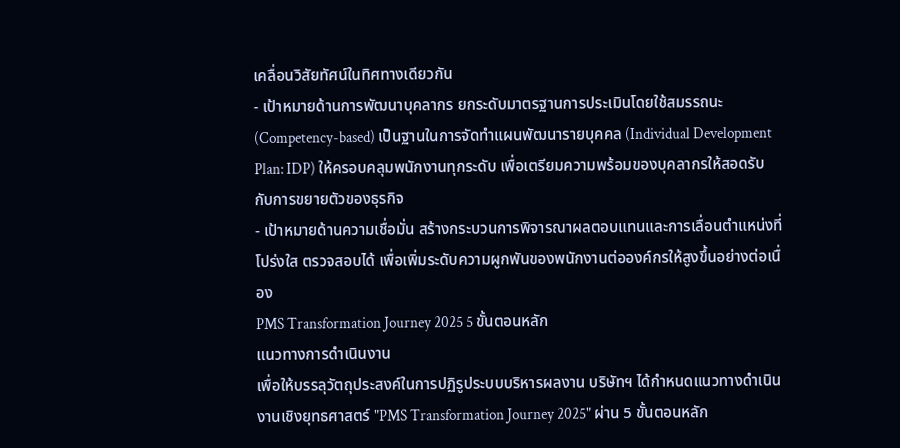เคลื่อนวิสัยทัศน์ในทิศทางเดียวกัน
- เป้าหมายด้านการพัฒนาบุคลากร ยกระดับมาตรฐานการประเมินโดยใช้สมรรถนะ (Competency-based) เป็นฐานในการจัดทำแผนพัฒนารายบุคคล (Individual Development Plan: IDP) ให้ครอบคลุมพนักงานทุกระดับ เพื่อเตรียมความพร้อมของบุคลากรให้สอดรับกับการขยายตัวของธุรกิจ
- เป้าหมายด้านความเชื่อมั่น สร้างกระบวนการพิจารณาผลตอบแทนและการเลื่อนตำแหน่งที่โปร่งใส ตรวจสอบได้ เพื่อเพิ่มระดับความผูกพันของพนักงานต่อองค์กรให้สูงขึ้นอย่างต่อเนื่อง
PMS Transformation Journey 2025 5 ขั้นตอนหลัก
แนวทางการดำเนินงาน
เพื่อให้บรรลุวัตถุประสงค์ในการปฏิรูประบบบริหารผลงาน บริษัทฯ ได้กำหนดแนวทางดำเนินงานเชิงยุทธศาสตร์ "PMS Transformation Journey 2025" ผ่าน 5 ขั้นตอนหลัก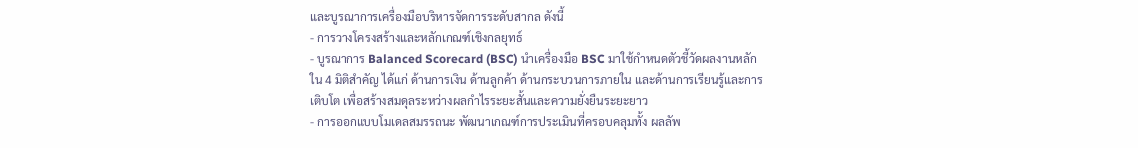และบูรณาการเครื่องมือบริหารจัดการระดับสากล ดังนี้
- การวางโครงสร้างและหลักเกณฑ์เชิงกลยุทธ์
- บูรณาการ Balanced Scorecard (BSC) นำเครื่องมือ BSC มาใช้กำหนดตัวชี้วัดผลงานหลักใน 4 มิติสำคัญ ได้แก่ ด้านการเงิน ด้านลูกค้า ด้านกระบวนการภายใน และด้านการเรียนรู้และการเติบโต เพื่อสร้างสมดุลระหว่างผลกำไรระยะสั้นและความยั่งยืนระยะยาว
- การออกแบบโมเดลสมรรถนะ พัฒนาเกณฑ์การประเมินที่ครอบคลุมทั้ง ผลลัพ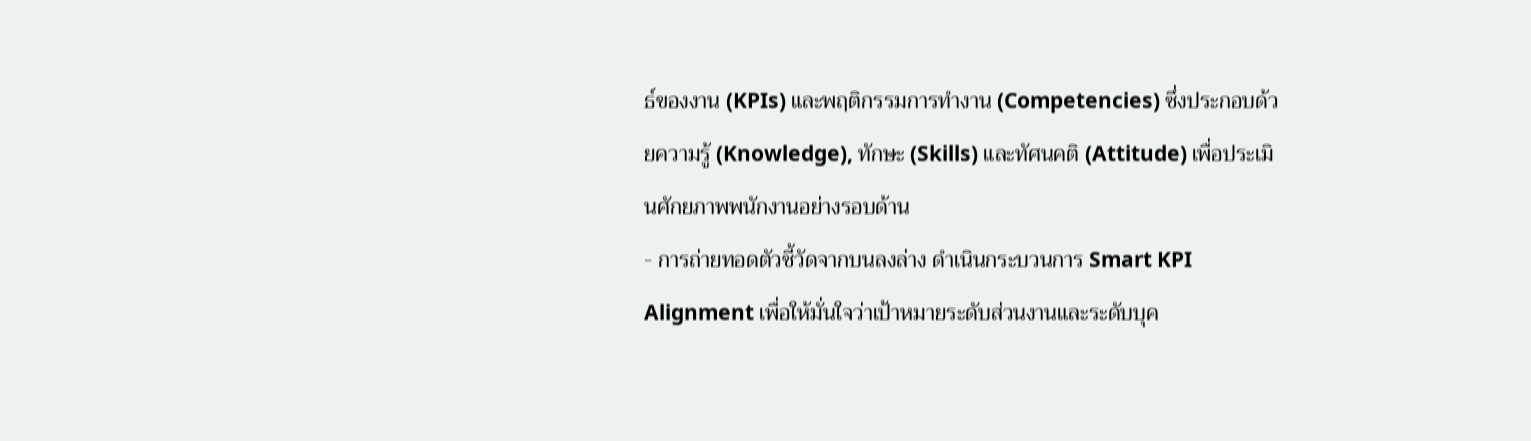ธ์ของงาน (KPIs) และพฤติกรรมการทำงาน (Competencies) ซึ่งประกอบด้วยความรู้ (Knowledge), ทักษะ (Skills) และทัศนคติ (Attitude) เพื่อประเมินศักยภาพพนักงานอย่างรอบด้าน
- การถ่ายทอดตัวชี้วัดจากบนลงล่าง ดำเนินกระบวนการ Smart KPI Alignment เพื่อให้มั่นใจว่าเป้าหมายระดับส่วนงานและระดับบุค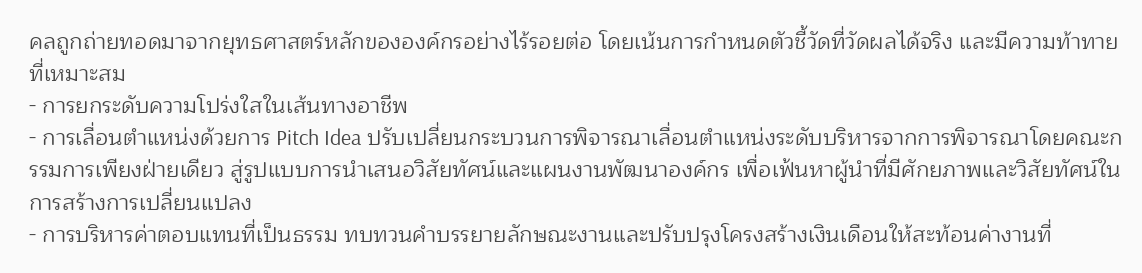คลถูกถ่ายทอดมาจากยุทธศาสตร์หลักขององค์กรอย่างไร้รอยต่อ โดยเน้นการกำหนดตัวชี้วัดที่วัดผลได้จริง และมีความท้าทายที่เหมาะสม
- การยกระดับความโปร่งใสในเส้นทางอาชีพ
- การเลื่อนตำแหน่งด้วยการ Pitch Idea ปรับเปลี่ยนกระบวนการพิจารณาเลื่อนตำแหน่งระดับบริหารจากการพิจารณาโดยคณะกรรมการเพียงฝ่ายเดียว สู่รูปแบบการนำเสนอวิสัยทัศน์และแผนงานพัฒนาองค์กร เพื่อเฟ้นหาผู้นำที่มีศักยภาพและวิสัยทัศน์ในการสร้างการเปลี่ยนแปลง
- การบริหารค่าตอบแทนที่เป็นธรรม ทบทวนคำบรรยายลักษณะงานและปรับปรุงโครงสร้างเงินเดือนให้สะท้อนค่างานที่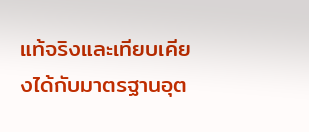แท้จริงและเทียบเคียงได้กับมาตรฐานอุต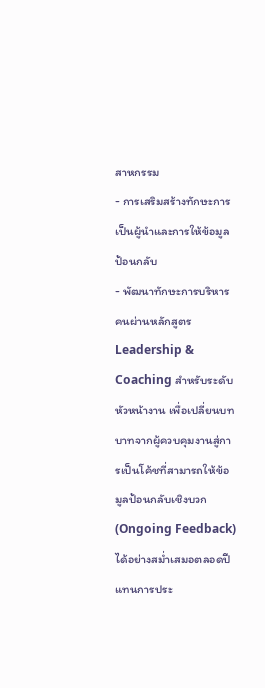สาหกรรม
- การเสริมสร้างทักษะการเป็นผู้นำและการให้ข้อมูลป้อนกลับ
- พัฒนาทักษะการบริหารคนผ่านหลักสูตร Leadership & Coaching สำหรับระดับหัวหน้างาน เพื่อเปลี่ยนบทบาทจากผู้ควบคุมงานสู่การเป็นโค้ชที่สามารถให้ข้อมูลป้อนกลับเชิงบวก (Ongoing Feedback) ได้อย่างสม่ำเสมอตลอดปี แทนการประ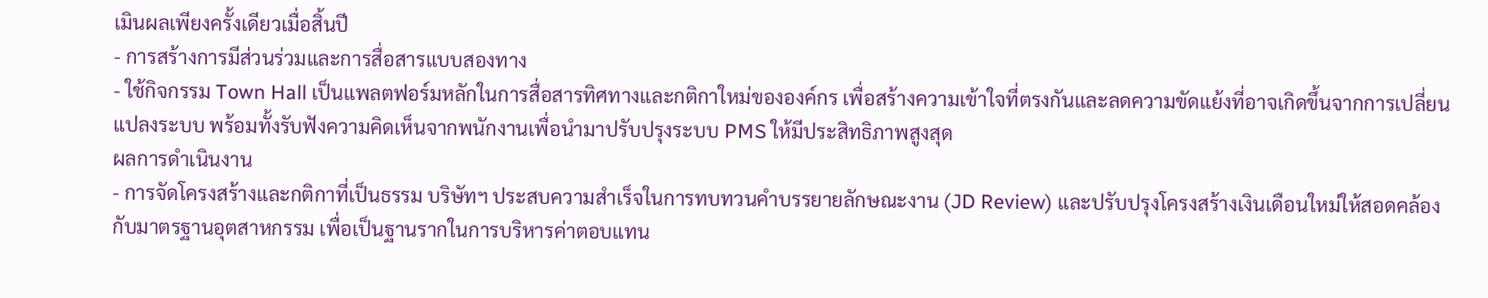เมินผลเพียงครั้งเดียวเมื่อสิ้นปี
- การสร้างการมีส่วนร่วมและการสื่อสารแบบสองทาง
- ใช้กิจกรรม Town Hall เป็นแพลตฟอร์มหลักในการสื่อสารทิศทางและกติกาใหม่ขององค์กร เพื่อสร้างความเข้าใจที่ตรงกันและลดความขัดแย้งที่อาจเกิดขึ้นจากการเปลี่ยนแปลงระบบ พร้อมทั้งรับฟังความคิดเห็นจากพนักงานเพื่อนำมาปรับปรุงระบบ PMS ให้มีประสิทธิภาพสูงสุด
ผลการดำเนินงาน
- การจัดโครงสร้างและกติกาที่เป็นธรรม บริษัทฯ ประสบความสำเร็จในการทบทวนคำบรรยายลักษณะงาน (JD Review) และปรับปรุงโครงสร้างเงินเดือนใหม่ให้สอดคล้องกับมาตรฐานอุตสาหกรรม เพื่อเป็นฐานรากในการบริหารค่าตอบแทน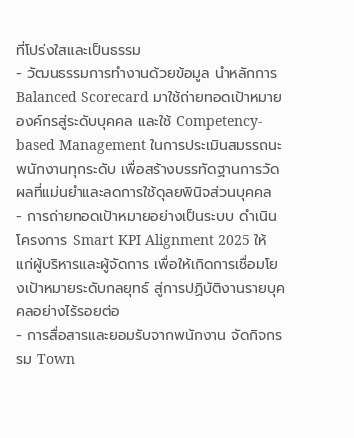ที่โปร่งใสและเป็นธรรม
- วัฒนธรรมการทำงานด้วยข้อมูล นำหลักการ Balanced Scorecard มาใช้ถ่ายทอดเป้าหมายองค์กรสู่ระดับบุคคล และใช้ Competency-based Management ในการประเมินสมรรถนะพนักงานทุกระดับ เพื่อสร้างบรรทัดฐานการวัดผลที่แม่นยำและลดการใช้ดุลยพินิจส่วนบุคคล
- การถ่ายทอดเป้าหมายอย่างเป็นระบบ ดำเนินโครงการ Smart KPI Alignment 2025 ให้แก่ผู้บริหารและผู้จัดการ เพื่อให้เกิดการเชื่อมโยงเป้าหมายระดับกลยุทธ์ สู่การปฏิบัติงานรายบุคคลอย่างไร้รอยต่อ
- การสื่อสารและยอมรับจากพนักงาน จัดกิจกรรม Town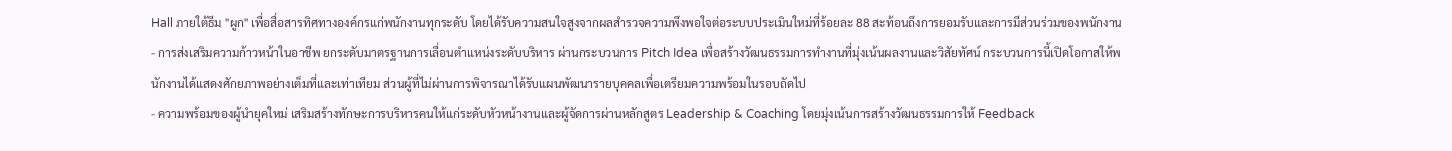Hall ภายใต้ธีม "ผูก" เพื่อสื่อสารทิศทางองค์กรแก่พนักงานทุกระดับ โดยได้รับความสนใจสูงจากผลสำรวจความพึงพอใจต่อระบบประเมินใหม่ที่ร้อยละ 88 สะท้อนถึงการยอมรับและการมีส่วนร่วมของพนักงาน
- การส่งเสริมความก้าวหน้าในอาชีพ ยกระดับมาตรฐานการเลื่อนตำแหน่งระดับบริหาร ผ่านกระบวนการ Pitch Idea เพื่อสร้างวัฒนธรรมการทำงานที่มุ่งเน้นผลงานและวิสัยทัศน์ กระบวนการนี้เปิดโอกาสให้พนักงานได้แสดงศักยภาพอย่างเต็มที่และเท่าเทียม ส่วนผู้ที่ไม่ผ่านการพิจารณาได้รับแผนพัฒนารายบุคคลเพื่อเตรียมความพร้อมในรอบถัดไป
- ความพร้อมของผู้นำยุคใหม่ เสริมสร้างทักษะการบริหารคนให้แก่ระดับหัวหน้างานและผู้จัดการผ่านหลักสูตร Leadership & Coaching โดยมุ่งเน้นการสร้างวัฒนธรรมการให้ Feedback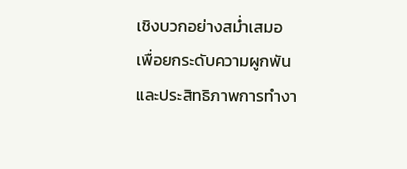เชิงบวกอย่างสม่ำเสมอ เพื่อยกระดับความผูกพันและประสิทธิภาพการทำงา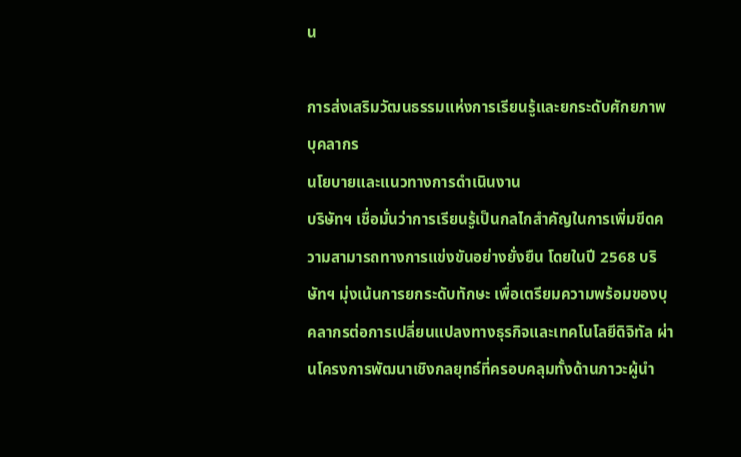น

การส่งเสริมวัฒนธรรมแห่งการเรียนรู้และยกระดับศักยภาพบุคลากร
นโยบายและแนวทางการดำเนินงาน
บริษัทฯ เชื่อมั่นว่าการเรียนรู้เป็นกลไกสำคัญในการเพิ่มขีดความสามารถทางการแข่งขันอย่างยั่งยืน โดยในปี 2568 บริษัทฯ มุ่งเน้นการยกระดับทักษะ เพื่อเตรียมความพร้อมของบุคลากรต่อการเปลี่ยนแปลงทางธุรกิจและเทคโนโลยีดิจิทัล ผ่านโครงการพัฒนาเชิงกลยุทธ์ที่ครอบคลุมทั้งด้านภาวะผู้นำ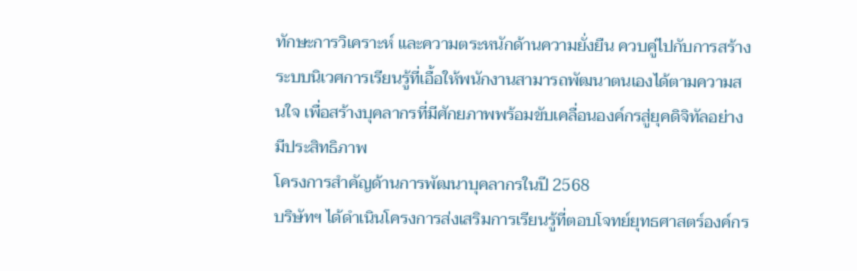ทักษะการวิเคราะห์ และความตระหนักด้านความยั่งยืน ควบคู่ไปกับการสร้างระบบนิเวศการเรียนรู้ที่เอื้อให้พนักงานสามารถพัฒนาตนเองได้ตามความสนใจ เพื่อสร้างบุคลากรที่มีศักยภาพพร้อมขับเคลื่อนองค์กรสู่ยุคดิจิทัลอย่างมีประสิทธิภาพ
โครงการสำคัญด้านการพัฒนาบุคลากรในปี 2568
บริษัทฯ ได้ดำเนินโครงการส่งเสริมการเรียนรู้ที่ตอบโจทย์ยุทธศาสตร์องค์กร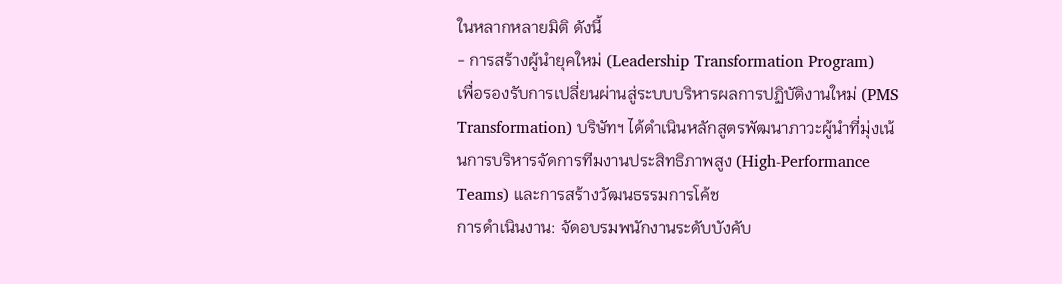ในหลากหลายมิติ ดังนี้
- การสร้างผู้นำยุคใหม่ (Leadership Transformation Program)
เพื่อรองรับการเปลี่ยนผ่านสู่ระบบบริหารผลการปฏิบัติงานใหม่ (PMS Transformation) บริษัทฯ ได้ดำเนินหลักสูตรพัฒนาภาวะผู้นำที่มุ่งเน้นการบริหารจัดการทีมงานประสิทธิภาพสูง (High-Performance Teams) และการสร้างวัฒนธรรมการโค้ช
การดำเนินงาน: จัดอบรมพนักงานระดับบังคับ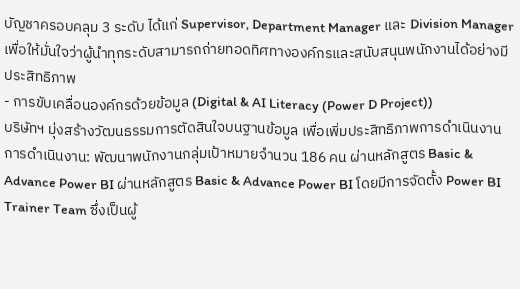บัญชาครอบคลุม 3 ระดับ ได้แก่ Supervisor, Department Manager และ Division Manager เพื่อให้มั่นใจว่าผู้นำทุกระดับสามารถถ่ายทอดทิศทางองค์กรและสนับสนุนพนักงานได้อย่างมีประสิทธิภาพ
- การขับเคลื่อนองค์กรด้วยข้อมูล (Digital & AI Literacy (Power D Project))
บริษัทฯ มุ่งสร้างวัฒนธรรมการตัดสินใจบนฐานข้อมูล เพื่อเพิ่มประสิทธิภาพการดำเนินงาน
การดำเนินงาน: พัฒนาพนักงานกลุ่มเป้าหมายจำนวน 186 คน ผ่านหลักสูตร Basic & Advance Power BI ผ่านหลักสูตร Basic & Advance Power BI โดยมีการจัดตั้ง Power BI Trainer Team ซึ่งเป็นผู้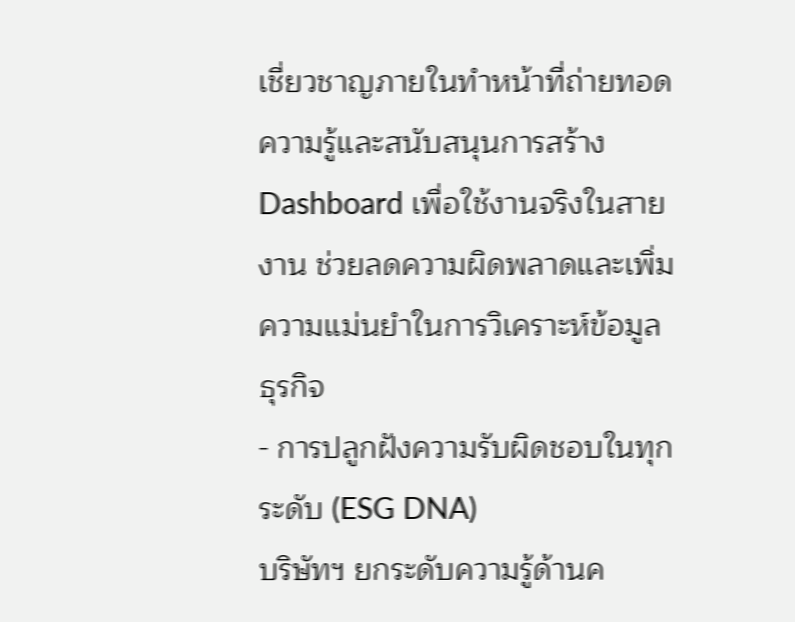เชี่ยวชาญภายในทำหน้าที่ถ่ายทอดความรู้และสนับสนุนการสร้าง Dashboard เพื่อใช้งานจริงในสายงาน ช่วยลดความผิดพลาดและเพิ่มความแม่นยำในการวิเคราะห์ข้อมูลธุรกิจ
- การปลูกฝังความรับผิดชอบในทุกระดับ (ESG DNA)
บริษัทฯ ยกระดับความรู้ด้านค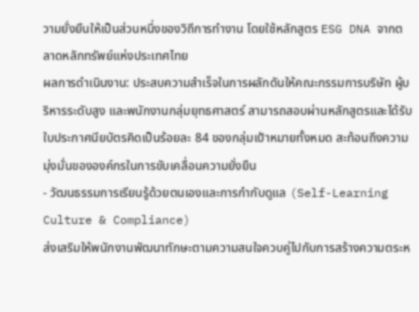วามยั่งยืนให้เป็นส่วนหนึ่งของวิถีการทำงาน โดยใช้หลักสูตร ESG DNA จากตลาดหลักทรัพย์แห่งประเทศไทย
ผลการดำเนินงาน: ประสบความสำเร็จในการผลักดันให้คณะกรรมการบริษัท ผู้บริหารระดับสูง และพนักงานกลุ่มยุทธศาสตร์ สามารถสอบผ่านหลักสูตรและได้รับใบประกาศนียบัตรคิดเป็นร้อยละ 84 ของกลุ่มเป้าหมายทั้งหมด สะท้อนถึงความมุ่งมั่นขององค์กรในการขับเคลื่อนความยั่งยืน
- วัฒนธรรมการเรียนรู้ด้วยตนเองและการกำกับดูแล (Self-Learning Culture & Compliance)
ส่งเสริมให้พนักงานพัฒนาทักษะตามความสนใจควบคู่ไปกับการสร้างความตระห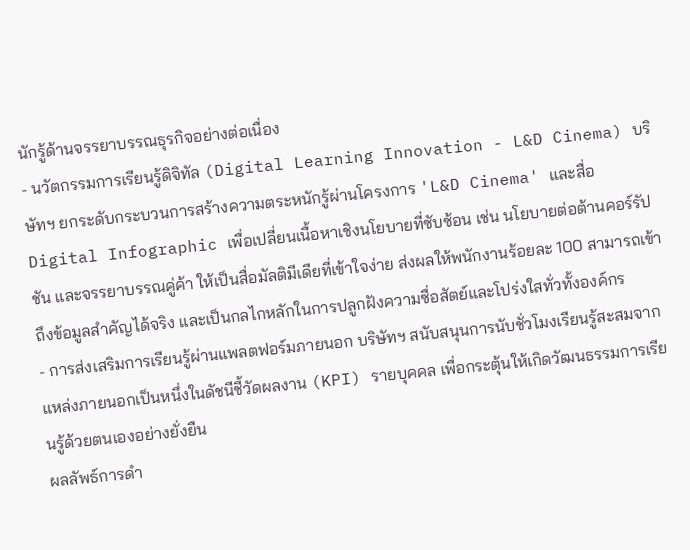นักรู้ด้านจรรยาบรรณธุรกิจอย่างต่อเนื่อง
- นวัตกรรมการเรียนรู้ดิจิทัล (Digital Learning Innovation - L&D Cinema) บริษัทฯ ยกระดับกระบวนการสร้างความตระหนักรู้ผ่านโครงการ 'L&D Cinema' และสื่อ Digital Infographic เพื่อเปลี่ยนเนื้อหาเชิงนโยบายที่ซับซ้อน เช่น นโยบายต่อต้านคอร์รัปชัน และจรรยาบรรณคู่ค้า ให้เป็นสื่อมัลติมีเดียที่เข้าใจง่าย ส่งผลให้พนักงานร้อยละ 100 สามารถเข้าถึงข้อมูลสำคัญได้จริง และเป็นกลไกหลักในการปลูกฝังความซื่อสัตย์และโปร่งใสทั่วทั้งองค์กร
- การส่งเสริมการเรียนรู้ผ่านแพลตฟอร์มภายนอก บริษัทฯ สนับสนุนการนับชั่วโมงเรียนรู้สะสมจากแหล่งภายนอกเป็นหนึ่งในดัชนีชี้วัดผลงาน (KPI) รายบุคคล เพื่อกระตุ้นให้เกิดวัฒนธรรมการเรียนรู้ด้วยตนเองอย่างยั่งยืน
ผลลัพธ์การดำ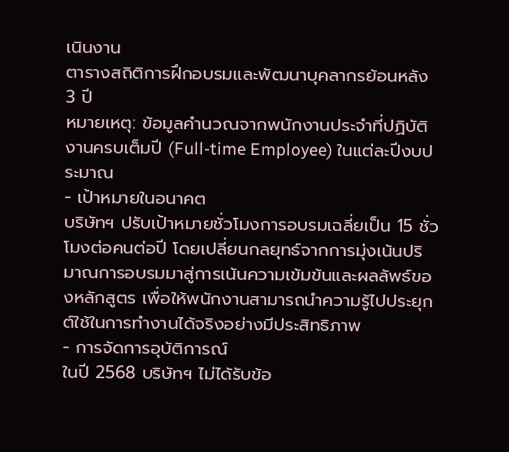เนินงาน
ตารางสถิติการฝึกอบรมและพัฒนาบุคลากรย้อนหลัง 3 ปี
หมายเหตุ: ข้อมูลคำนวณจากพนักงานประจำที่ปฏิบัติงานครบเต็มปี (Full-time Employee) ในแต่ละปีงบประมาณ
- เป้าหมายในอนาคต
บริษัทฯ ปรับเป้าหมายชั่วโมงการอบรมเฉลี่ยเป็น 15 ชั่วโมงต่อคนต่อปี โดยเปลี่ยนกลยุทธ์จากการมุ่งเน้นปริมาณการอบรมมาสู่การเน้นความเข้มข้นและผลลัพธ์ของหลักสูตร เพื่อให้พนักงานสามารถนำความรู้ไปประยุกต์ใช้ในการทำงานได้จริงอย่างมีประสิทธิภาพ
- การจัดการอุบัติการณ์
ในปี 2568 บริษัทฯ ไม่ได้รับข้อ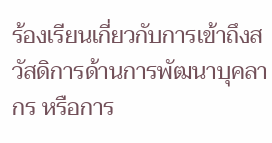ร้องเรียนเกี่ยวกับการเข้าถึงสวัสดิการด้านการพัฒนาบุคลากร หรือการ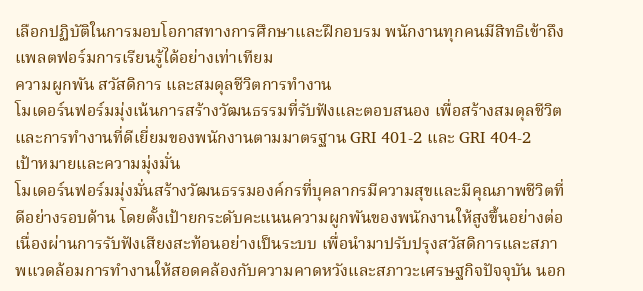เลือกปฏิบัติในการมอบโอกาสทางการศึกษาและฝึกอบรม พนักงานทุกคนมีสิทธิเข้าถึงแพลตฟอร์มการเรียนรู้ได้อย่างเท่าเทียม
ความผูกพัน สวัสดิการ และสมดุลชีวิตการทำงาน
โมเดอร์นฟอร์มมุ่งเน้นการสร้างวัฒนธรรมที่รับฟังและตอบสนอง เพื่อสร้างสมดุลชีวิตและการทำงานที่ดีเยี่ยมของพนักงานตามมาตรฐาน GRI 401-2 และ GRI 404-2
เป้าหมายและความมุ่งมั่น
โมเดอร์นฟอร์มมุ่งมั่นสร้างวัฒนธรรมองค์กรที่บุคลากรมีความสุขและมีคุณภาพชีวิตที่ดีอย่างรอบด้าน โดยตั้งเป้ายกระดับคะแนนความผูกพันของพนักงานให้สูงขึ้นอย่างต่อเนื่องผ่านการรับฟังเสียงสะท้อนอย่างเป็นระบบ เพื่อนำมาปรับปรุงสวัสดิการและสภาพแวดล้อมการทำงานให้สอดคล้องกับความคาดหวังและสภาวะเศรษฐกิจปัจจุบัน นอก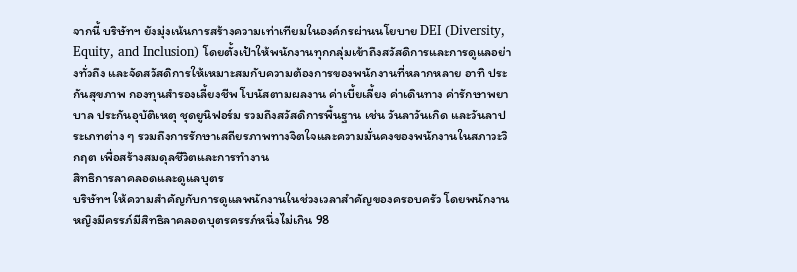จากนี้ บริษัทฯ ยังมุ่งเน้นการสร้างความเท่าเทียมในองค์กรผ่านนโยบาย DEI (Diversity, Equity, and Inclusion) โดยตั้งเป้าให้พนักงานทุกกลุ่มเข้าถึงสวัสดิการและการดูแลอย่างทั่วถึง และจัดสวัสดิการให้เหมาะสมกับความต้องการของพนักงานที่หลากหลาย อาทิ ประกันสุขภาพ กองทุนสำรองเลี้ยงชีพ โบนัสตามผลงาน ค่าเบี้ยเลี้ยง ค่าเดินทาง ค่ารักษาพยาบาล ประกันอุบัติเหตุ ชุดยูนิฟอร์ม รวมถึงสวัสดิการพื้นฐาน เช่น วันลาวันเกิด และวันลาประเภทต่าง ๆ รวมถึงการรักษาเสถียรภาพทางจิตใจและความมั่นคงของพนักงานในสภาวะวิกฤต เพื่อสร้างสมดุลชีวิตและการทำงาน
สิทธิการลาคลอดและดูแลบุตร
บริษัทฯ ให้ความสำคัญกับการดูแลพนักงานในช่วงเวลาสำคัญของครอบครัว โดยพนักงานหญิงมีครรภ์มีสิทธิลาคลอดบุตรครรภ์หนึ่งไม่เกิน 98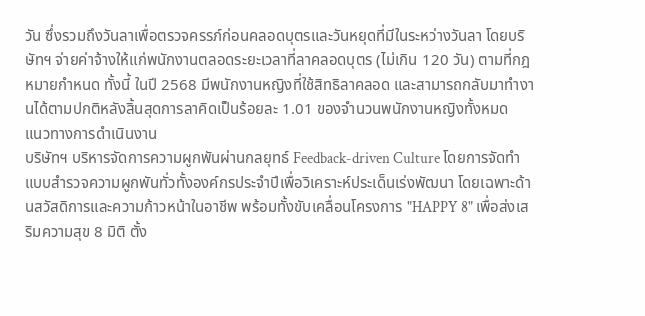วัน ซึ่งรวมถึงวันลาเพื่อตรวจครรภ์ก่อนคลอดบุตรและวันหยุดที่มีในระหว่างวันลา โดยบริษัทฯ จ่ายค่าจ้างให้แก่พนักงานตลอดระยะเวลาที่ลาคลอดบุตร (ไม่เกิน 120 วัน) ตามที่กฎหมายกำหนด ทั้งนี้ ในปี 2568 มีพนักงานหญิงที่ใช้สิทธิลาคลอด และสามารถกลับมาทำงานได้ตามปกติหลังสิ้นสุดการลาคิดเป็นร้อยละ 1.01 ของจำนวนพนักงานหญิงทั้งหมด
แนวทางการดำเนินงาน
บริษัทฯ บริหารจัดการความผูกพันผ่านกลยุทธ์ Feedback-driven Culture โดยการจัดทำแบบสำรวจความผูกพันทั่วทั้งองค์กรประจำปีเพื่อวิเคราะห์ประเด็นเร่งพัฒนา โดยเฉพาะด้านสวัสดิการและความก้าวหน้าในอาชีพ พร้อมทั้งขับเคลื่อนโครงการ "HAPPY 8" เพื่อส่งเสริมความสุข 8 มิติ ตั้ง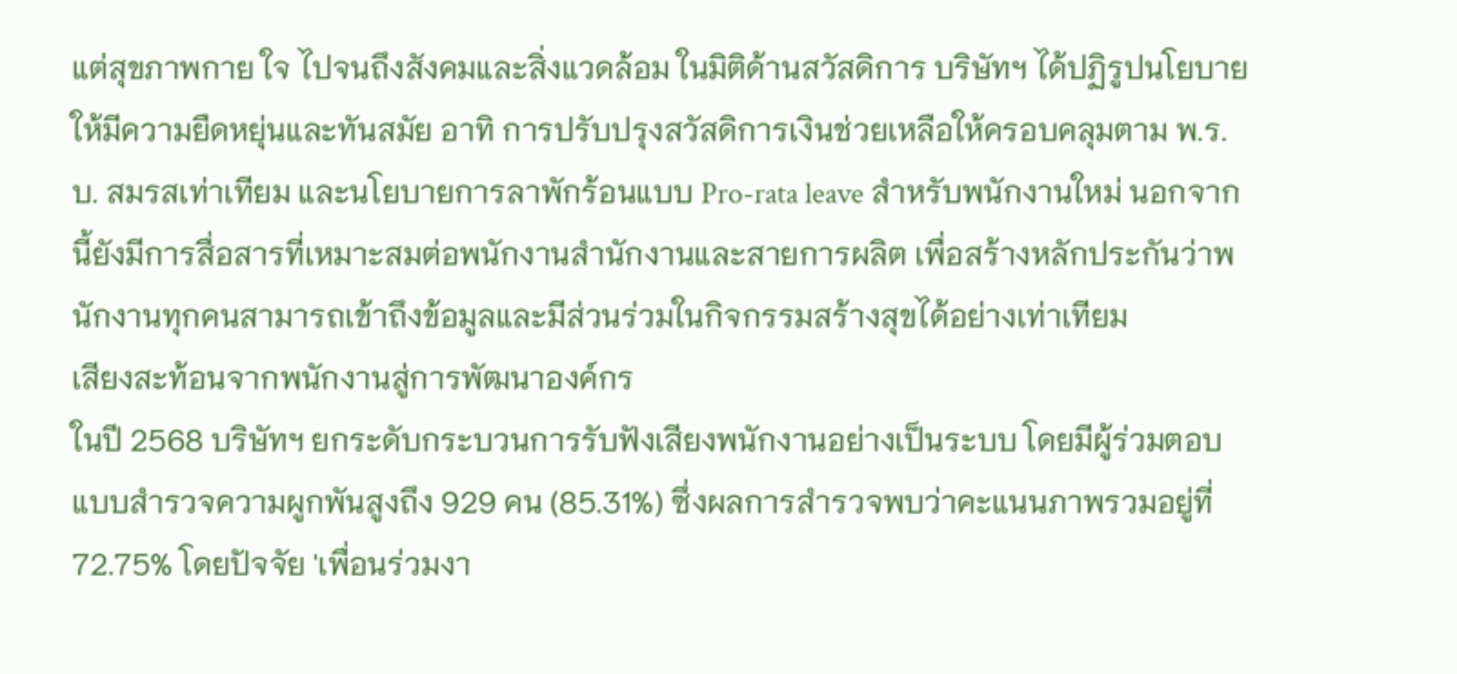แต่สุขภาพกาย ใจ ไปจนถึงสังคมและสิ่งแวดล้อม ในมิติด้านสวัสดิการ บริษัทฯ ได้ปฏิรูปนโยบายให้มีความยืดหยุ่นและทันสมัย อาทิ การปรับปรุงสวัสดิการเงินช่วยเหลือให้ครอบคลุมตาม พ.ร.บ. สมรสเท่าเทียม และนโยบายการลาพักร้อนแบบ Pro-rata leave สำหรับพนักงานใหม่ นอกจากนี้ยังมีการสื่อสารที่เหมาะสมต่อพนักงานสำนักงานและสายการผลิต เพื่อสร้างหลักประกันว่าพนักงานทุกคนสามารถเข้าถึงข้อมูลและมีส่วนร่วมในกิจกรรมสร้างสุขได้อย่างเท่าเทียม
เสียงสะท้อนจากพนักงานสู่การพัฒนาองค์กร
ในปี 2568 บริษัทฯ ยกระดับกระบวนการรับฟังเสียงพนักงานอย่างเป็นระบบ โดยมีผู้ร่วมตอบแบบสำรวจความผูกพันสูงถึง 929 คน (85.31%) ซึ่งผลการสำรวจพบว่าคะแนนภาพรวมอยู่ที่ 72.75% โดยปัจจัย 'เพื่อนร่วมงา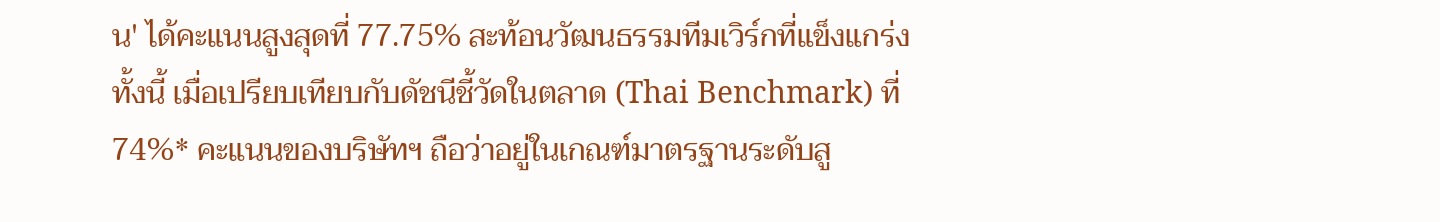น' ได้คะแนนสูงสุดที่ 77.75% สะท้อนวัฒนธรรมทีมเวิร์กที่แข็งแกร่ง ทั้งนี้ เมื่อเปรียบเทียบกับดัชนีชี้วัดในตลาด (Thai Benchmark) ที่ 74%* คะแนนของบริษัทฯ ถือว่าอยู่ในเกณฑ์มาตรฐานระดับสู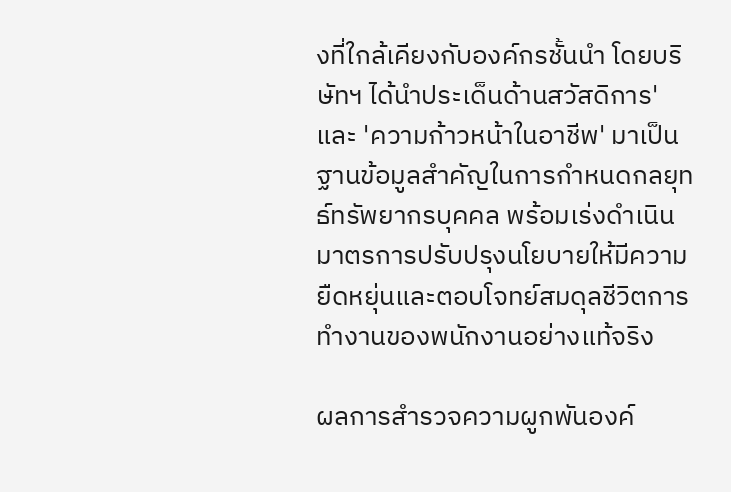งที่ใกล้เคียงกับองค์กรชั้นนำ โดยบริษัทฯ ได้นำประเด็นด้านสวัสดิการ' และ 'ความก้าวหน้าในอาชีพ' มาเป็นฐานข้อมูลสำคัญในการกำหนดกลยุทธ์ทรัพยากรบุคคล พร้อมเร่งดำเนินมาตรการปรับปรุงนโยบายให้มีความยืดหยุ่นและตอบโจทย์สมดุลชีวิตการทำงานของพนักงานอย่างแท้จริง

ผลการสำรวจความผูกพันองค์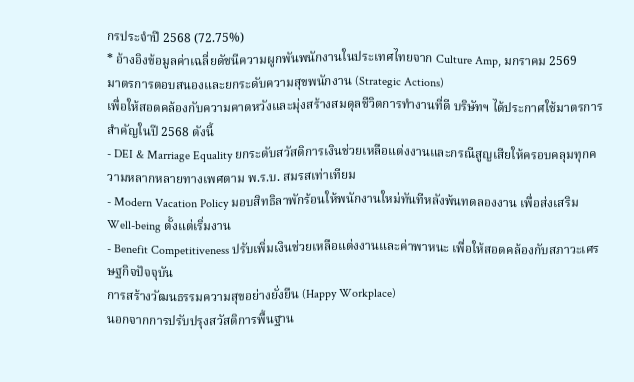กรประจำปี 2568 (72.75%)
* อ้างอิงข้อมูลค่าเฉลี่ยดัชนีความผูกพันพนักงานในประเทศไทยจาก Culture Amp, มกราคม 2569
มาตรการตอบสนองและยกระดับความสุขพนักงาน (Strategic Actions)
เพื่อให้สอดคล้องกับความคาดหวังและมุ่งสร้างสมดุลชีวิตการทำงานที่ดี บริษัทฯ ได้ประกาศใช้มาตรการสำคัญในปี 2568 ดังนี้
- DEI & Marriage Equality ยกระดับสวัสดิการเงินช่วยเหลือแต่งงานและกรณีสูญเสียให้ครอบคลุมทุกความหลากหลายทางเพศตาม พ.ร.บ. สมรสเท่าเทียม
- Modern Vacation Policy มอบสิทธิลาพักร้อนให้พนักงานใหม่ทันทีหลังพ้นทดลองงาน เพื่อส่งเสริม Well-being ตั้งแต่เริ่มงาน
- Benefit Competitiveness ปรับเพิ่มเงินช่วยเหลือแต่งงานและค่าพาหนะ เพื่อให้สอดคล้องกับสภาวะเศรษฐกิจปัจจุบัน
การสร้างวัฒนธรรมความสุขอย่างยั่งยืน (Happy Workplace)
นอกจากการปรับปรุงสวัสดิการพื้นฐาน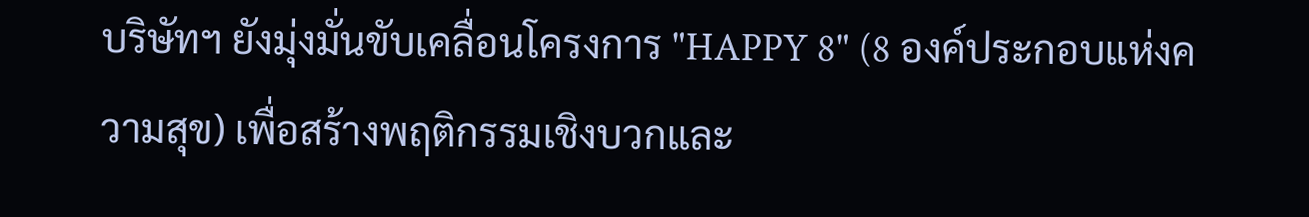บริษัทฯ ยังมุ่งมั่นขับเคลื่อนโครงการ "HAPPY 8" (8 องค์ประกอบแห่งความสุข) เพื่อสร้างพฤติกรรมเชิงบวกและ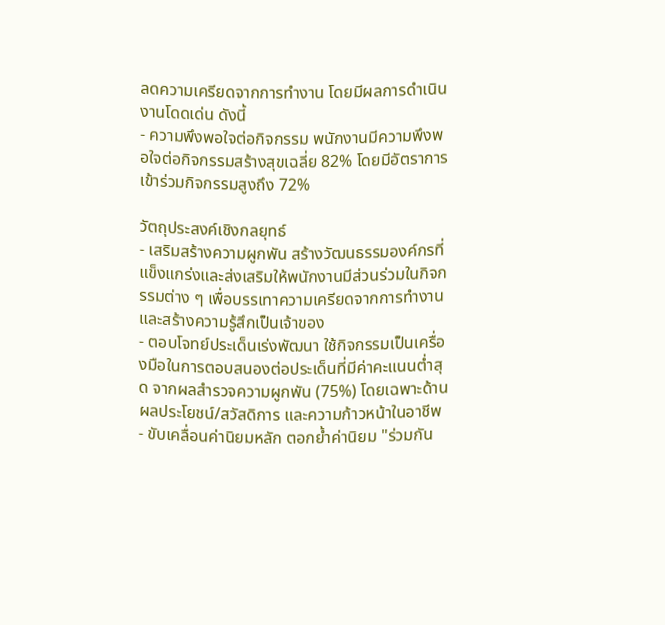ลดความเครียดจากการทำงาน โดยมีผลการดำเนินงานโดดเด่น ดังนี้
- ความพึงพอใจต่อกิจกรรม พนักงานมีความพึงพอใจต่อกิจกรรมสร้างสุขเฉลี่ย 82% โดยมีอัตราการเข้าร่วมกิจกรรมสูงถึง 72%

วัตถุประสงค์เชิงกลยุทธ์
- เสริมสร้างความผูกพัน สร้างวัฒนธรรมองค์กรที่แข็งแกร่งและส่งเสริมให้พนักงานมีส่วนร่วมในกิจกรรมต่าง ๆ เพื่อบรรเทาความเครียดจากการทำงานและสร้างความรู้สึกเป็นเจ้าของ
- ตอบโจทย์ประเด็นเร่งพัฒนา ใช้กิจกรรมเป็นเครื่องมือในการตอบสนองต่อประเด็นที่มีค่าคะแนนต่ำสุด จากผลสำรวจความผูกพัน (75%) โดยเฉพาะด้านผลประโยชน์/สวัสดิการ และความก้าวหน้าในอาชีพ
- ขับเคลื่อนค่านิยมหลัก ตอกย้ำค่านิยม "ร่วมกัน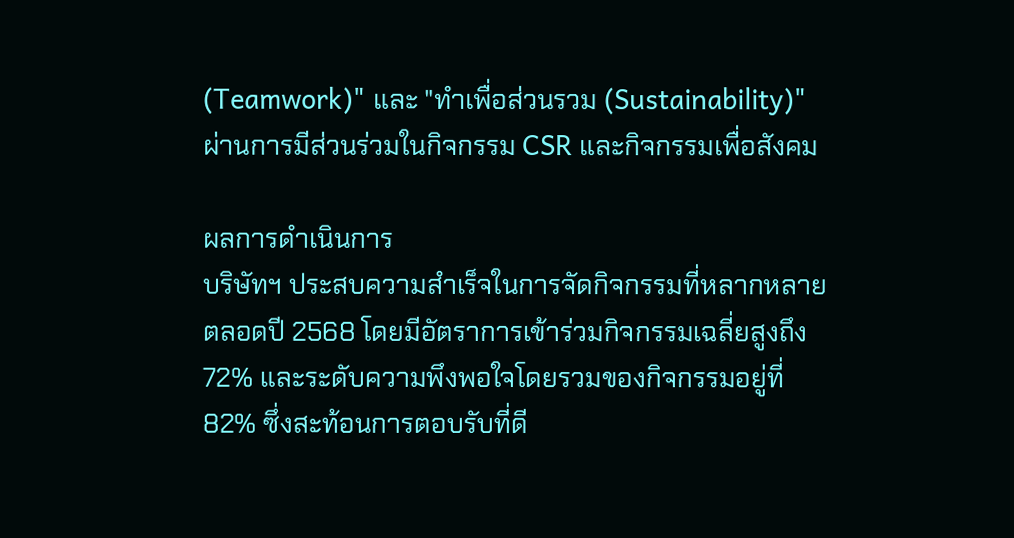(Teamwork)" และ "ทำเพื่อส่วนรวม (Sustainability)" ผ่านการมีส่วนร่วมในกิจกรรม CSR และกิจกรรมเพื่อสังคม

ผลการดำเนินการ
บริษัทฯ ประสบความสำเร็จในการจัดกิจกรรมที่หลากหลายตลอดปี 2568 โดยมีอัตราการเข้าร่วมกิจกรรมเฉลี่ยสูงถึง 72% และระดับความพึงพอใจโดยรวมของกิจกรรมอยู่ที่ 82% ซึ่งสะท้อนการตอบรับที่ดี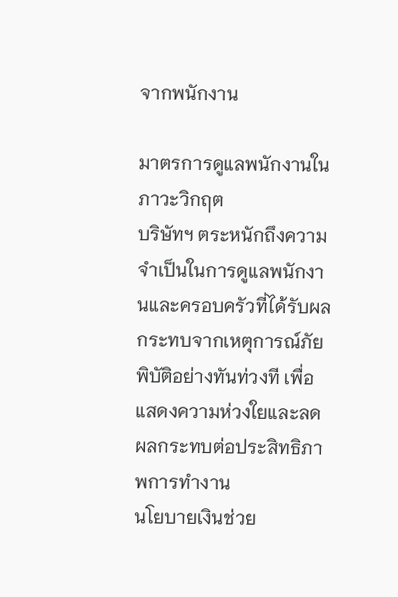จากพนักงาน

มาตรการดูแลพนักงานในภาวะวิกฤต
บริษัทฯ ตระหนักถึงความจำเป็นในการดูแลพนักงานและครอบครัวที่ได้รับผลกระทบจากเหตุการณ์ภัยพิบัติอย่างทันท่วงที เพื่อแสดงความห่วงใยและลดผลกระทบต่อประสิทธิภาพการทำงาน
นโยบายเงินช่วย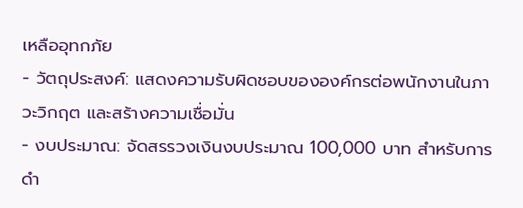เหลืออุทกภัย
- วัตถุประสงค์: แสดงความรับผิดชอบขององค์กรต่อพนักงานในภาวะวิกฤต และสร้างความเชื่อมั่น
- งบประมาณ: จัดสรรวงเงินงบประมาณ 100,000 บาท สำหรับการดำ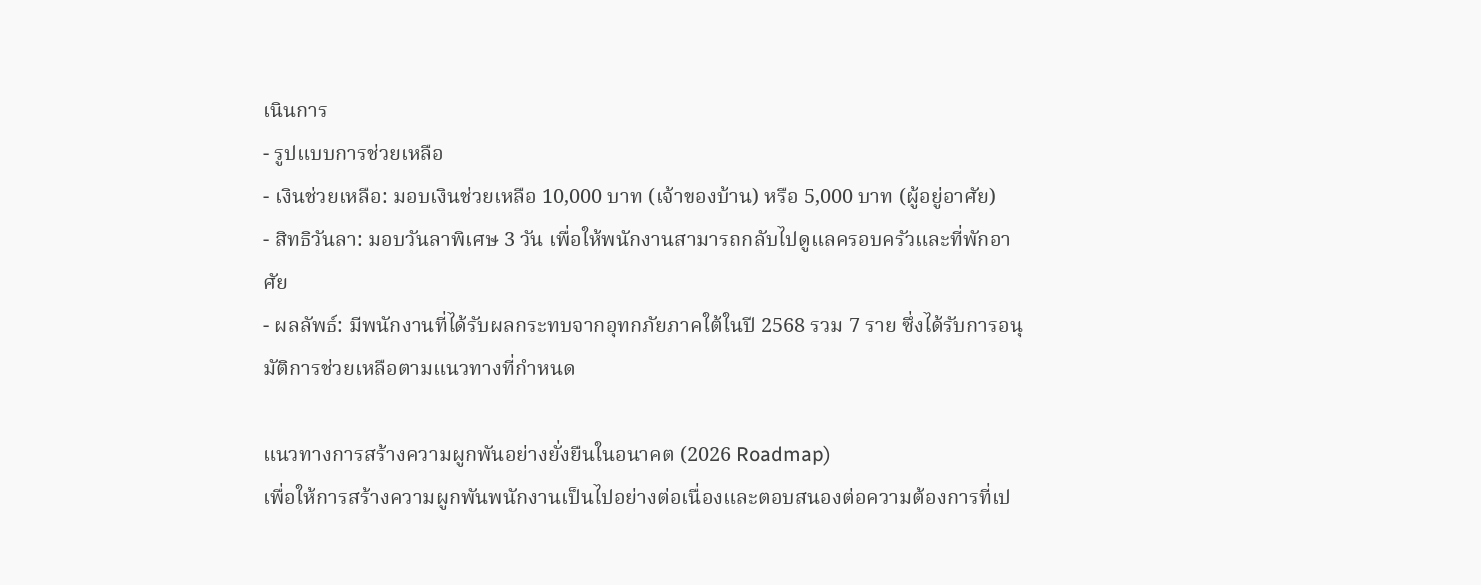เนินการ
- รูปแบบการช่วยเหลือ
- เงินช่วยเหลือ: มอบเงินช่วยเหลือ 10,000 บาท (เจ้าของบ้าน) หรือ 5,000 บาท (ผู้อยู่อาศัย)
- สิทธิวันลา: มอบวันลาพิเศษ 3 วัน เพื่อให้พนักงานสามารถกลับไปดูแลครอบครัวและที่พักอาศัย
- ผลลัพธ์: มีพนักงานที่ได้รับผลกระทบจากอุทกภัยภาคใต้ในปี 2568 รวม 7 ราย ซึ่งได้รับการอนุมัติการช่วยเหลือตามแนวทางที่กำหนด

แนวทางการสร้างความผูกพันอย่างยั่งยืนในอนาคต (2026 Roadmap)
เพื่อให้การสร้างความผูกพันพนักงานเป็นไปอย่างต่อเนื่องและตอบสนองต่อความต้องการที่เป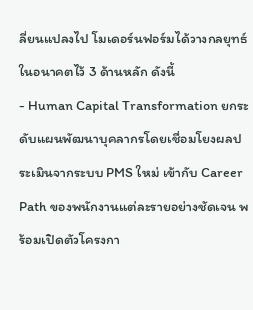ลี่ยนแปลงไป โมเดอร์นฟอร์มได้วางกลยุทธ์ในอนาคตไว้ 3 ด้านหลัก ดังนี้
- Human Capital Transformation ยกระดับแผนพัฒนาบุคลากรโดยเชื่อมโยงผลประเมินจากระบบ PMS ใหม่ เข้ากับ Career Path ของพนักงานแต่ละรายอย่างชัดเจน พร้อมเปิดตัวโครงกา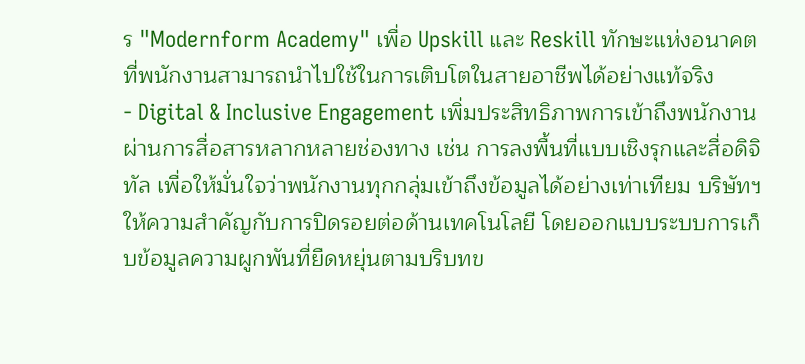ร "Modernform Academy" เพื่อ Upskill และ Reskill ทักษะแห่งอนาคตที่พนักงานสามารถนำไปใช้ในการเติบโตในสายอาชีพได้อย่างแท้จริง
- Digital & Inclusive Engagement เพิ่มประสิทธิภาพการเข้าถึงพนักงานผ่านการสื่อสารหลากหลายช่องทาง เช่น การลงพื้นที่แบบเชิงรุกและสื่อดิจิทัล เพื่อให้มั่นใจว่าพนักงานทุกกลุ่มเข้าถึงข้อมูลได้อย่างเท่าเทียม บริษัทฯ ให้ความสำคัญกับการปิดรอยต่อด้านเทคโนโลยี โดยออกแบบระบบการเก็บข้อมูลความผูกพันที่ยืดหยุ่นตามบริบทข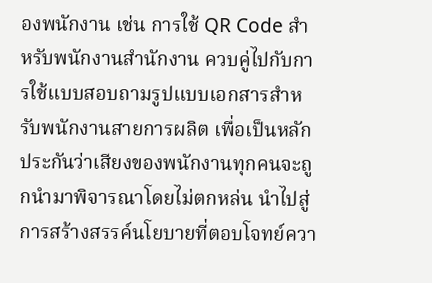องพนักงาน เช่น การใช้ QR Code สำหรับพนักงานสำนักงาน ควบคู่ไปกับการใช้แบบสอบถามรูปแบบเอกสารสำหรับพนักงานสายการผลิต เพื่อเป็นหลักประกันว่าเสียงของพนักงานทุกคนจะถูกนำมาพิจารณาโดยไม่ตกหล่น นำไปสู่การสร้างสรรค์นโยบายที่ตอบโจทย์ควา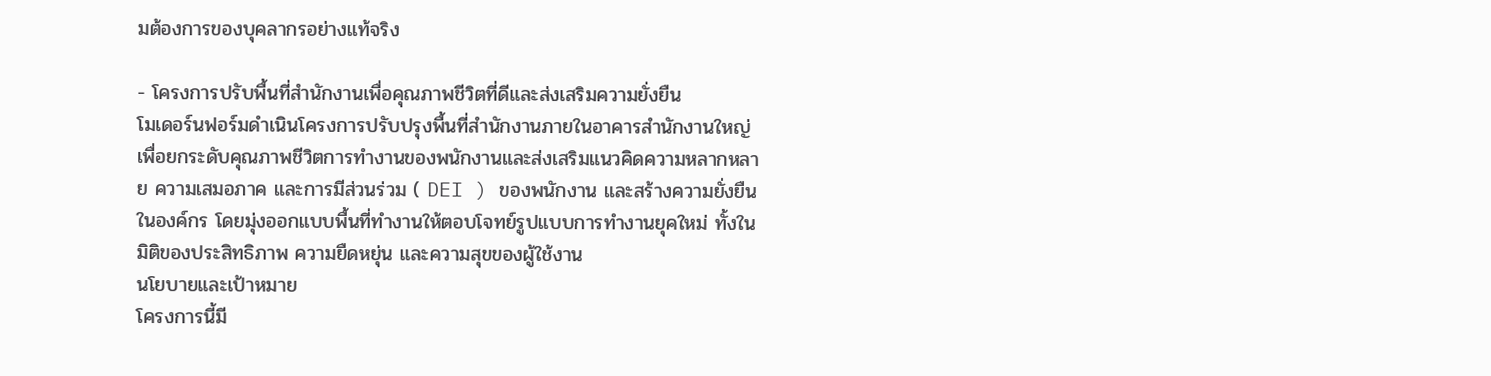มต้องการของบุคลากรอย่างแท้จริง

- โครงการปรับพื้นที่สำนักงานเพื่อคุณภาพชีวิตที่ดีและส่งเสริมความยั่งยืน
โมเดอร์นฟอร์มดำเนินโครงการปรับปรุงพื้นที่สำนักงานภายในอาคารสำนักงานใหญ่ เพื่อยกระดับคุณภาพชีวิตการทำงานของพนักงานและส่งเสริมแนวคิดความหลากหลาย ความเสมอภาค และการมีส่วนร่วม ( DEI ) ของพนักงาน และสร้างความยั่งยืนในองค์กร โดยมุ่งออกแบบพื้นที่ทำงานให้ตอบโจทย์รูปแบบการทำงานยุคใหม่ ทั้งในมิติของประสิทธิภาพ ความยืดหยุ่น และความสุขของผู้ใช้งาน
นโยบายและเป้าหมาย
โครงการนี้มี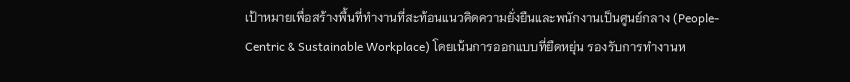เป้าหมายเพื่อสร้างพื้นที่ทำงานที่สะท้อนแนวคิดความยั่งยืนและพนักงานเป็นศูนย์กลาง (People-Centric & Sustainable Workplace) โดยเน้นการออกแบบที่ยืดหยุ่น รองรับการทำงานห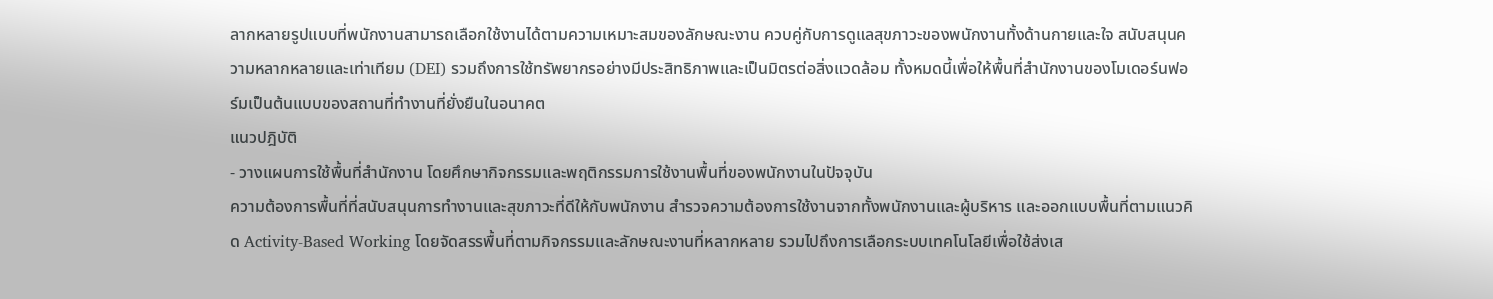ลากหลายรูปแบบที่พนักงานสามารถเลือกใช้งานได้ตามความเหมาะสมของลักษณะงาน ควบคู่กับการดูแลสุขภาวะของพนักงานทั้งด้านกายและใจ สนับสนุนความหลากหลายและเท่าเทียม (DEI) รวมถึงการใช้ทรัพยากรอย่างมีประสิทธิภาพและเป็นมิตรต่อสิ่งแวดล้อม ทั้งหมดนี้เพื่อให้พื้นที่สำนักงานของโมเดอร์นฟอร์มเป็นต้นแบบของสถานที่ทำงานที่ยั่งยืนในอนาคต
แนวปฎิบัติ
- วางแผนการใช้พื้นที่สำนักงาน โดยศึกษากิจกรรมและพฤติกรรมการใช้งานพื้นที่ของพนักงานในปัจจุบัน
ความต้องการพื้นที่ที่สนับสนุนการทำงานและสุขภาวะที่ดีให้กับพนักงาน สำรวจความต้องการใช้งานจากทั้งพนักงานและผู้บริหาร และออกแบบพื้นที่ตามแนวคิด Activity-Based Working โดยจัดสรรพื้นที่ตามกิจกรรมและลักษณะงานที่หลากหลาย รวมไปถึงการเลือกระบบเทคโนโลยีเพื่อใช้ส่งเส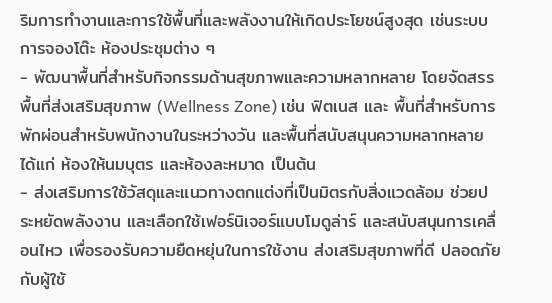ริมการทำงานและการใช้พื้นที่และพลังงานให้เกิดประโยชน์สูงสุด เช่นระบบการจองโต๊ะ ห้องประชุมต่าง ๆ
- พัฒนาพื้นที่สำหรับกิจกรรมด้านสุขภาพและความหลากหลาย โดยจัดสรรพื้นที่ส่งเสริมสุขภาพ (Wellness Zone) เช่น ฟิตเนส และ พื้นที่สำหรับการพักผ่อนสำหรับพนักงานในระหว่างวัน และพื้นที่สนับสนุนความหลากหลาย ได้แก่ ห้องให้นมบุตร และห้องละหมาด เป็นต้น
- ส่งเสริมการใช้วัสดุและแนวทางตกแต่งที่เป็นมิตรกับสิ่งแวดล้อม ช่วยประหยัดพลังงาน และเลือกใช้เฟอร์นิเจอร์แบบโมดูล่าร์ และสนับสนุนการเคลื่อนไหว เพื่อรองรับความยืดหยุ่นในการใช้งาน ส่งเสริมสุขภาพที่ดี ปลอดภัยกับผู้ใช้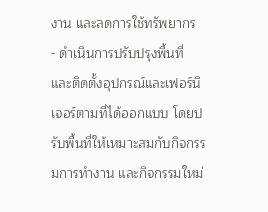งาน และลดการใช้ทรัพยากร
- ดำเนินการปรับปรุงพื้นที่ และติดตั้งอุปกรณ์และเฟอร์นิเจอร์ตามที่ได้ออกแบบ โดยปรับพื้นที่ให้เหมาะสมกับกิจกรรมการทำงาน และกิจกรรมใหม่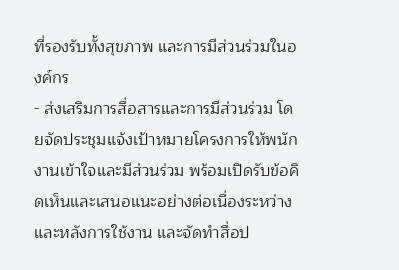ที่รองรับทั้งสุขภาพ และการมีส่วนร่วมในองค์กร
- ส่งเสริมการสื่อสารและการมีส่วนร่วม โดยจัดประชุมแจ้งเป้าหมายโครงการให้พนักงานเข้าใจและมีส่วนร่วม พร้อมเปิดรับข้อคิดเห็นและเสนอแนะอย่างต่อเนื่องระหว่างและหลังการใช้งาน และจัดทำสื่อป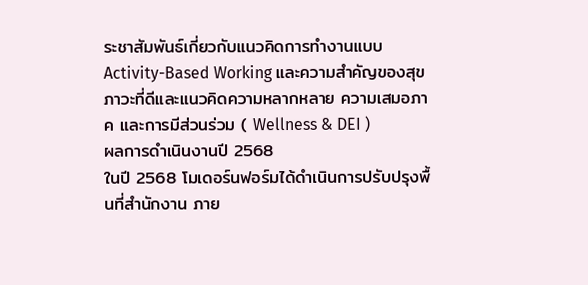ระชาสัมพันธ์เกี่ยวกับแนวคิดการทำงานแบบ Activity-Based Working และความสำคัญของสุขภาวะที่ดีและแนวคิดความหลากหลาย ความเสมอภาค และการมีส่วนร่วม ( Wellness & DEI )
ผลการดำเนินงานปี 2568
ในปี 2568 โมเดอร์นฟอร์มได้ดำเนินการปรับปรุงพื้นที่สำนักงาน ภาย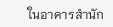ในอาคารสำนัก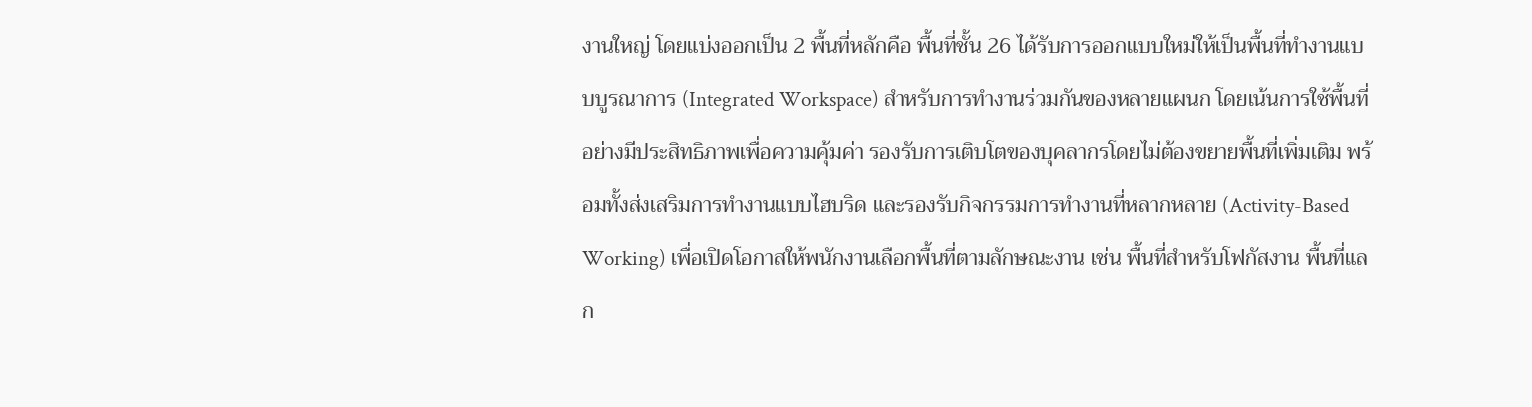งานใหญ่ โดยแบ่งออกเป็น 2 พื้นที่หลักคือ พื้นที่ชั้น 26 ได้รับการออกแบบใหม่ให้เป็นพื้นที่ทำงานแบบบูรณาการ (Integrated Workspace) สำหรับการทำงานร่วมกันของหลายแผนก โดยเน้นการใช้พื้นที่อย่างมีประสิทธิภาพเพื่อความคุ้มค่า รองรับการเติบโตของบุคลากรโดยไม่ต้องขยายพื้นที่เพิ่มเติม พร้อมทั้งส่งเสริมการทำงานแบบไฮบริด และรองรับกิจกรรมการทำงานที่หลากหลาย (Activity-Based Working) เพื่อเปิดโอกาสให้พนักงานเลือกพื้นที่ตามลักษณะงาน เช่น พื้นที่สำหรับโฟกัสงาน พื้นที่แลก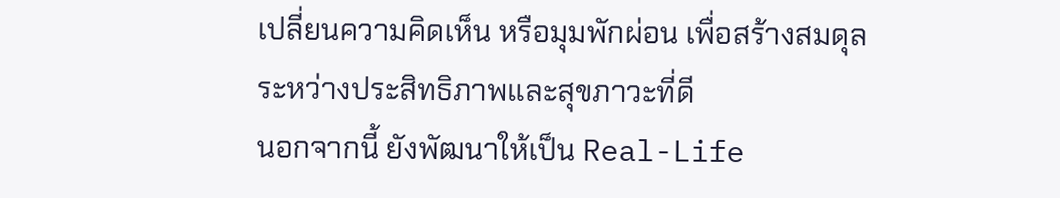เปลี่ยนความคิดเห็น หรือมุมพักผ่อน เพื่อสร้างสมดุลระหว่างประสิทธิภาพและสุขภาวะที่ดี
นอกจากนี้ ยังพัฒนาให้เป็น Real-Life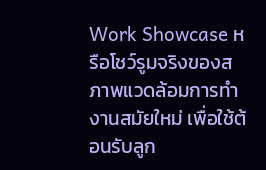Work Showcase หรือโชว์รูมจริงของสภาพแวดล้อมการทำงานสมัยใหม่ เพื่อใช้ต้อนรับลูก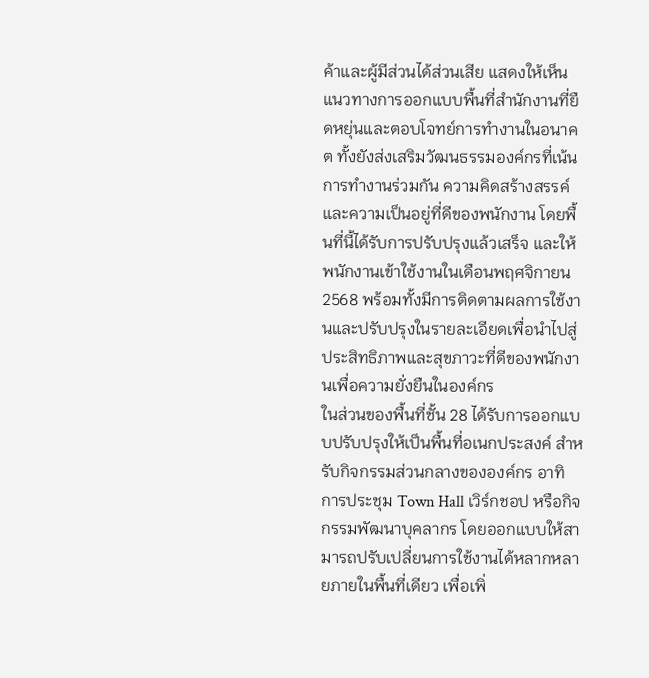ค้าและผู้มีส่วนได้ส่วนเสีย แสดงให้เห็นแนวทางการออกแบบพื้นที่สำนักงานที่ยืดหยุ่นและตอบโจทย์การทำงานในอนาคต ทั้งยังส่งเสริมวัฒนธรรมองค์กรที่เน้นการทำงานร่วมกัน ความคิดสร้างสรรค์ และความเป็นอยู่ที่ดีของพนักงาน โดยพื้นที่นี้ได้รับการปรับปรุงแล้วเสร็จ และให้พนักงานเข้าใช้งานในเดือนพฤศจิกายน 2568 พร้อมทั้งมีการติดตามผลการใช้งานและปรับปรุงในรายละเอียดเพื่อนำไปสู่ประสิทธิภาพและสุขภาวะที่ดีของพนักงานเพื่อความยั่งยืนในองค์กร
ในส่วนของพื้นที่ชั้น 28 ได้รับการออกแบบปรับปรุงให้เป็นพื้นที่อเนกประสงค์ สำหรับกิจกรรมส่วนกลางขององค์กร อาทิ การประชุม Town Hall เวิร์กชอป หรือกิจกรรมพัฒนาบุคลากร โดยออกแบบให้สามารถปรับเปลี่ยนการใช้งานได้หลากหลายภายในพื้นที่เดียว เพื่อเพิ่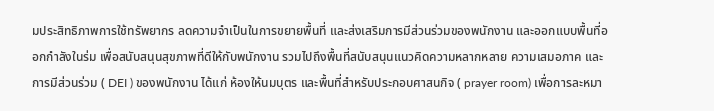มประสิทธิภาพการใช้ทรัพยากร ลดความจำเป็นในการขยายพื้นที่ และส่งเสริมการมีส่วนร่วมของพนักงาน และออกแบบพื้นที่ออกกำลังในร่ม เพื่อสนับสนุนสุขภาพที่ดีให้กับพนักงาน รวมไปถึงพื้นที่สนับสนุนแนวคิดความหลากหลาย ความเสมอภาค และการมีส่วนร่วม ( DEI ) ของพนักงาน ได้แก่ ห้องให้นมบุตร และพื้นที่สำหรับประกอบศาสนกิจ ( prayer room) เพื่อการละหมา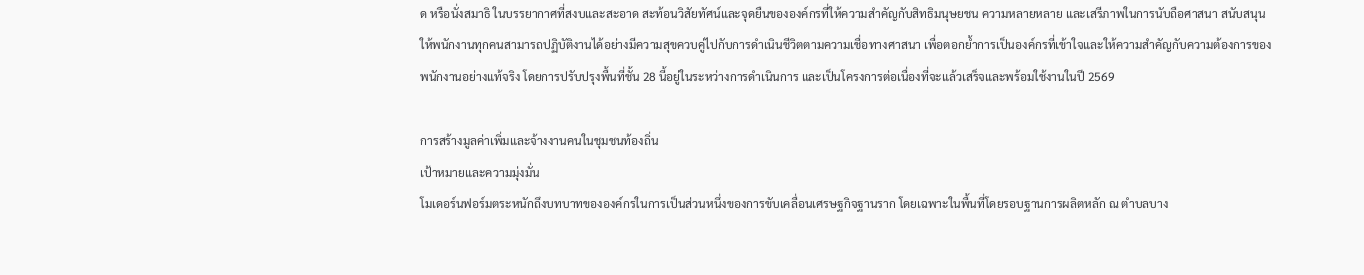ด หรือนั่งสมาธิ ในบรรยากาศที่สงบและสะอาด สะท้อนวิสัยทัศน์และจุดยืนขององค์กรที่ให้ความสำคัญกับสิทธิมนุษยชน ความหลายหลาย และเสรีภาพในการนับถือศาสนา สนับสนุนให้พนักงานทุกคนสามารถปฏิบัติงานได้อย่างมีความสุขควบคู่ไปกับการดำเนินชีวิตตามความเชื่อทางศาสนา เพื่อตอกย้ำการเป็นองค์กรที่เข้าใจและให้ความสำคัญกับความต้องการของพนักงานอย่างแท้จริง โดยการปรับปรุงพื้นที่ชั้น 28 นี้อยู่ในระหว่างการดำเนินการ และเป็นโครงการต่อเนื่องที่จะแล้วเสร็จและพร้อมใช้งานในปี 2569

การสร้างมูลค่าเพิ่มและจ้างงานคนในชุมชนท้องถิ่น
เป้าหมายและความมุ่งมั่น
โมเดอร์นฟอร์มตระหนักถึงบทบาทขององค์กรในการเป็นส่วนหนึ่งของการขับเคลื่อนเศรษฐกิจฐานราก โดยเฉพาะในพื้นที่โดยรอบฐานการผลิตหลัก ณ ตำบลบาง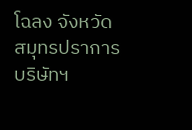โฉลง จังหวัดสมุทรปราการ บริษัทฯ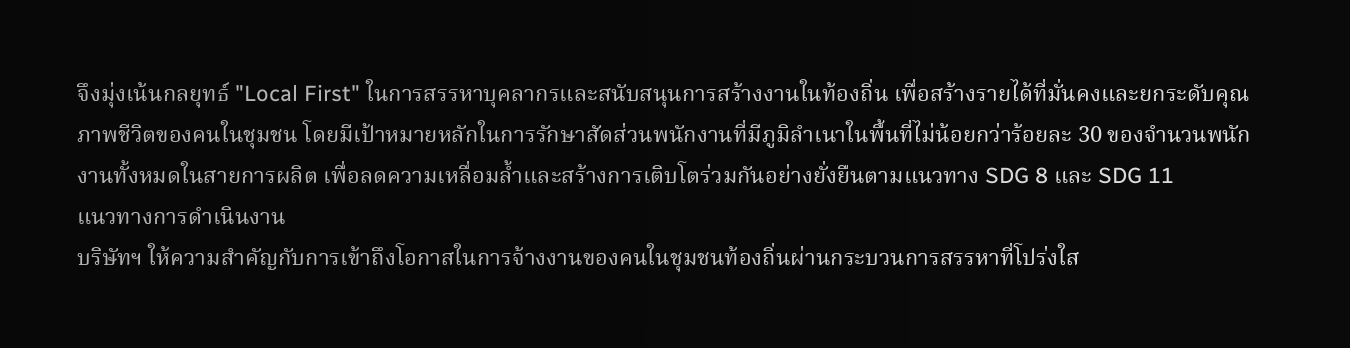จึงมุ่งเน้นกลยุทธ์ "Local First" ในการสรรหาบุคลากรและสนับสนุนการสร้างงานในท้องถิ่น เพื่อสร้างรายได้ที่มั่นคงและยกระดับคุณภาพชีวิตของคนในชุมชน โดยมีเป้าหมายหลักในการรักษาสัดส่วนพนักงานที่มีภูมิลำเนาในพื้นที่ไม่น้อยกว่าร้อยละ 30 ของจำนวนพนักงานทั้งหมดในสายการผลิต เพื่อลดความเหลื่อมล้ำและสร้างการเติบโตร่วมกันอย่างยั่งยืนตามแนวทาง SDG 8 และ SDG 11
แนวทางการดำเนินงาน
บริษัทฯ ให้ความสำคัญกับการเข้าถึงโอกาสในการจ้างงานของคนในชุมชนท้องถิ่นผ่านกระบวนการสรรหาที่โปร่งใส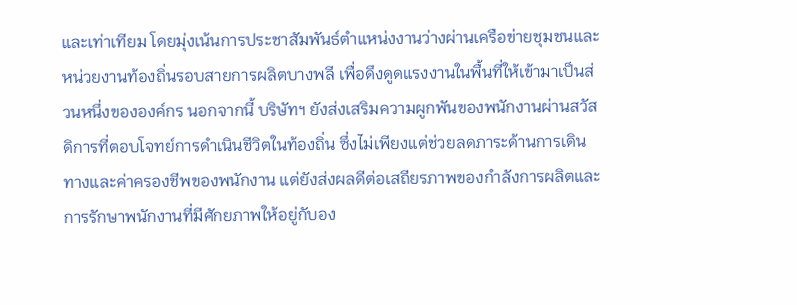และเท่าเทียม โดยมุ่งเน้นการประชาสัมพันธ์ตำแหน่งงานว่างผ่านเครือข่ายชุมชนและหน่วยงานท้องถิ่นรอบสายการผลิตบางพลี เพื่อดึงดูดแรงงานในพื้นที่ให้เข้ามาเป็นส่วนหนึ่งขององค์กร นอกจากนี้ บริษัทฯ ยังส่งเสริมความผูกพันของพนักงานผ่านสวัสดิการที่ตอบโจทย์การดำเนินชีวิตในท้องถิ่น ซึ่งไม่เพียงแต่ช่วยลดภาระด้านการเดินทางและค่าครองชีพของพนักงาน แต่ยังส่งผลดีต่อเสถียรภาพของกำลังการผลิตและการรักษาพนักงานที่มีศักยภาพให้อยู่กับอง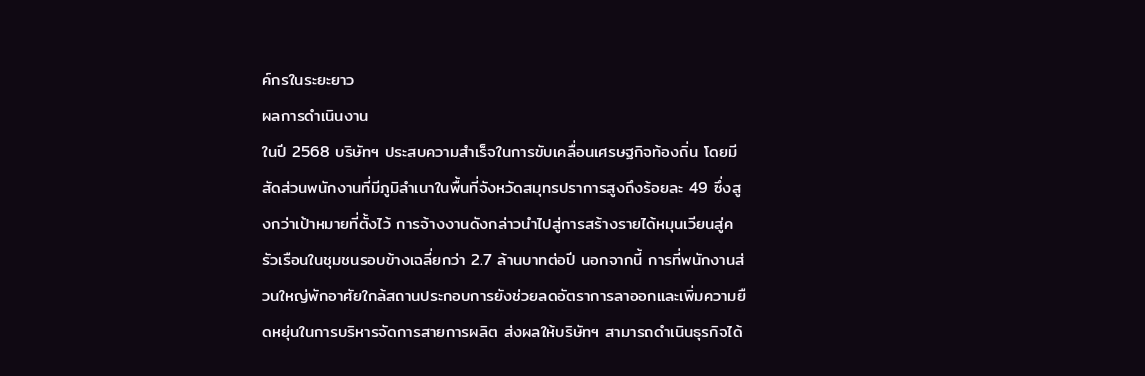ค์กรในระยะยาว
ผลการดำเนินงาน
ในปี 2568 บริษัทฯ ประสบความสำเร็จในการขับเคลื่อนเศรษฐกิจท้องถิ่น โดยมีสัดส่วนพนักงานที่มีภูมิลำเนาในพื้นที่จังหวัดสมุทรปราการสูงถึงร้อยละ 49 ซึ่งสูงกว่าเป้าหมายที่ตั้งไว้ การจ้างงานดังกล่าวนำไปสู่การสร้างรายได้หมุนเวียนสู่ครัวเรือนในชุมชนรอบข้างเฉลี่ยกว่า 2.7 ล้านบาทต่อปี นอกจากนี้ การที่พนักงานส่วนใหญ่พักอาศัยใกล้สถานประกอบการยังช่วยลดอัตราการลาออกและเพิ่มความยืดหยุ่นในการบริหารจัดการสายการผลิต ส่งผลให้บริษัทฯ สามารถดำเนินธุรกิจได้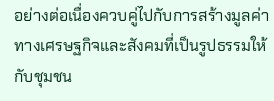อย่างต่อเนื่องควบคู่ไปกับการสร้างมูลค่าทางเศรษฐกิจและสังคมที่เป็นรูปธรรมให้กับชุมชน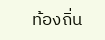ท้องถิ่น